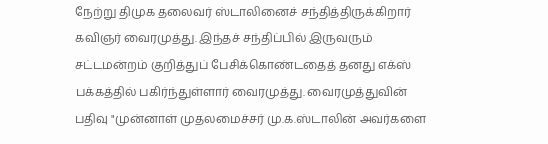நேற்று திமுக தலைவர் ஸ்டாலினைச் சந்தித்திருக்கிறார் கவிஞர் வைரமுத்து. இந்தச் சந்திப்பில் இருவரும் சட்டமன்றம் குறித்துப் பேசிக்கொண்டதைத் தனது எக்ஸ் பக்கத்தில் பகிர்ந்துள்ளார் வைரமுத்து. வைரமுத்துவின் பதிவு "முன்னாள் முதலமைச்சர் மு.க.ஸ்டாலின் அவர்களை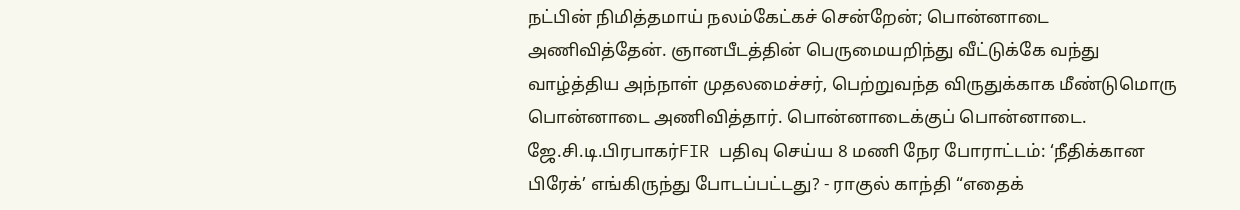நட்பின் நிமித்தமாய் நலம்கேட்கச் சென்றேன்; பொன்னாடை அணிவித்தேன். ஞானபீடத்தின் பெருமையறிந்து வீட்டுக்கே வந்து வாழ்த்திய அந்நாள் முதலமைச்சர், பெற்றுவந்த விருதுக்காக மீண்டுமொரு பொன்னாடை அணிவித்தார். பொன்னாடைக்குப் பொன்னாடை. ஜே.சி.டி.பிரபாகர்FIR பதிவு செய்ய 8 மணி நேர போராட்டம்: ‘நீதிக்கான பிரேக்’ எங்கிருந்து போடப்பட்டது? - ராகுல் காந்தி “எதைக்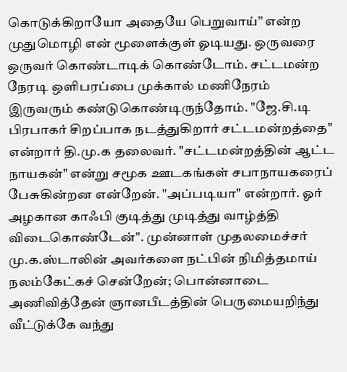கொடுக்கிறாயோ அதையே பெறுவாய்” என்ற முதுமொழி என் மூளைக்குள் ஓடியது. ஒருவரை ஒருவர் கொண்டாடிக் கொண்டோம். சட்டமன்ற நேரடி ஒளிபரப்பை முக்கால் மணிநேரம் இருவரும் கண்டுகொண்டிருந்தோம். "ஜே.சி.டி பிரபாகர் சிறப்பாக நடத்துகிறார் சட்டமன்றத்தை" என்றார் தி.மு.க தலைவர். "சட்டமன்றத்தின் ஆட்ட நாயகன்" என்று சமூக ஊடகங்கள் சபாநாயகரைப் பேசுகின்றன என்றேன். "அப்படியா" என்றார். ஓர் அழகான காஃபி குடித்து முடித்து வாழ்த்தி விடைகொண்டேன்". முன்னாள் முதலமைச்சர் மு.க.ஸ்டாலின் அவர்களை நட்பின் நிமித்தமாய் நலம்கேட்கச் சென்றேன்; பொன்னாடை அணிவித்தேன் ஞானபீடத்தின் பெருமையறிந்து வீட்டுக்கே வந்து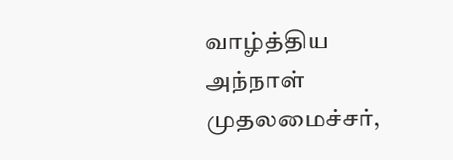வாழ்த்திய அந்நாள் முதலமைச்சர்,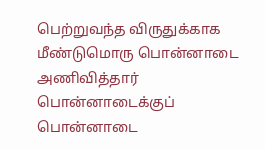பெற்றுவந்த விருதுக்காக மீண்டுமொரு பொன்னாடை அணிவித்தார் பொன்னாடைக்குப் பொன்னாடை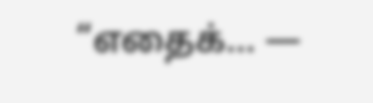“எதைக்… —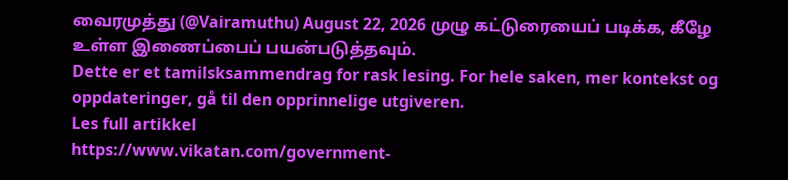வைரமுத்து (@Vairamuthu) August 22, 2026 முழு கட்டுரையைப் படிக்க, கீழே உள்ள இணைப்பைப் பயன்படுத்தவும்.
Dette er et tamilsksammendrag for rask lesing. For hele saken, mer kontekst og oppdateringer, gå til den opprinnelige utgiveren.
Les full artikkel
https://www.vikatan.com/government-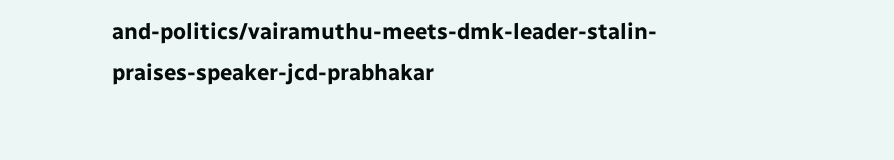and-politics/vairamuthu-meets-dmk-leader-stalin-praises-speaker-jcd-prabhakar